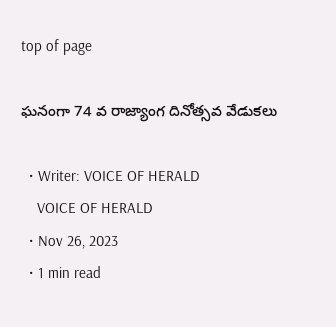top of page

ఘనంగా 74 వ రాజ్యాంగ దినోత్సవ వేడుకలు

  • Writer: VOICE OF HERALD
    VOICE OF HERALD
  • Nov 26, 2023
  • 1 min read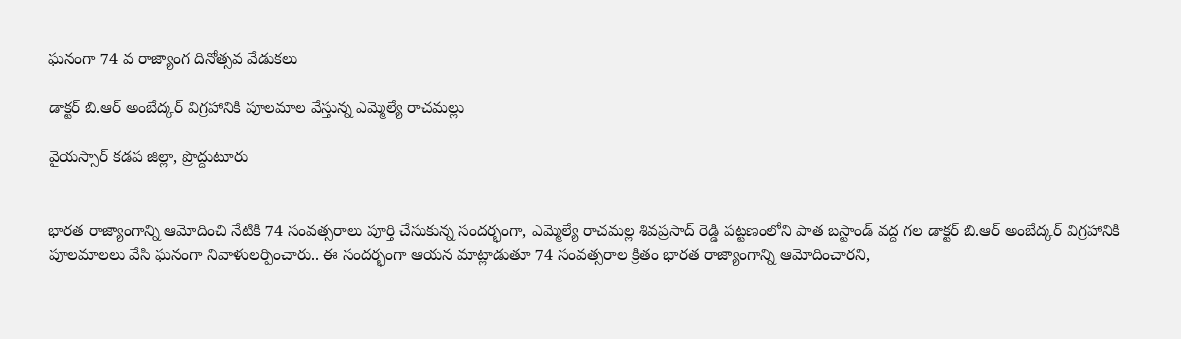ఘనంగా 74 వ రాజ్యాంగ దినోత్సవ వేడుకలు

డాక్టర్ బి.ఆర్ అంబేద్కర్ విగ్రహానికి పూలమాల వేస్తున్న ఎమ్మెల్యే రాచమల్లు

వైయస్సార్ కడప జిల్లా, ప్రొద్దుటూరు


భారత రాజ్యాంగాన్ని ఆమోదించి నేటికి 74 సంవత్సరాలు పూర్తి చేసుకున్న సందర్భంగా, ఎమ్మెల్యే రాచమల్ల శివప్రసాద్ రెడ్డి పట్టణంలోని పాత బస్టాండ్ వద్ద గల డాక్టర్ బి.ఆర్ అంబేద్కర్ విగ్రహానికి పూలమాలలు వేసి ఘనంగా నివాళులర్పించారు.. ఈ సందర్భంగా ఆయన మాట్లాడుతూ 74 సంవత్సరాల క్రితం భారత రాజ్యాంగాన్ని ఆమోదించారని,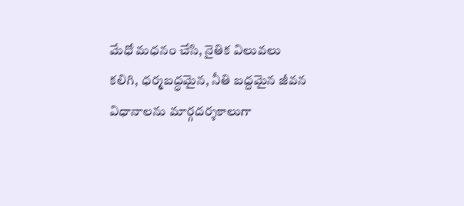మేధో మధనం చేసి, నైతిక విలువలు కలిగి, ధర్మబద్ధమైన, నీతి బద్దమైన జీవన విధానాలను మార్గదర్శకాలుగా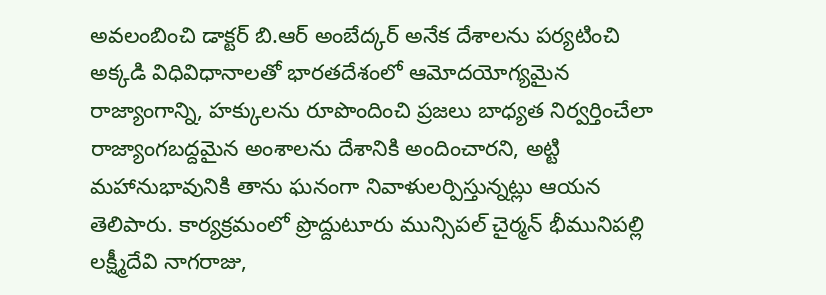అవలంబించి డాక్టర్ బి.ఆర్ అంబేద్కర్ అనేక దేశాలను పర్యటించి అక్కడి విధివిధానాలతో భారతదేశంలో ఆమోదయోగ్యమైన రాజ్యాంగాన్ని, హక్కులను రూపొందించి ప్రజలు బాధ్యత నిర్వర్తించేలా రాజ్యాంగబద్దమైన అంశాలను దేశానికి అందించారని, అట్టి మహానుభావునికి తాను ఘనంగా నివాళులర్పిస్తున్నట్లు ఆయన తెలిపారు. కార్యక్రమంలో ప్రొద్దుటూరు మున్సిపల్ చైర్మన్ భీమునిపల్లి లక్ష్మీదేవి నాగరాజు,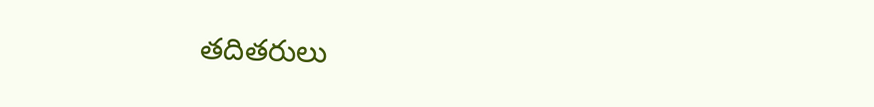తదితరులు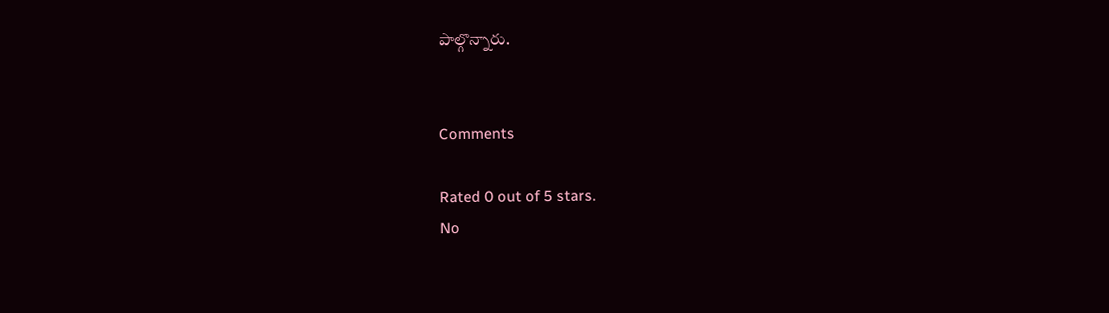పాల్గొన్నారు.


Comments

Rated 0 out of 5 stars.
No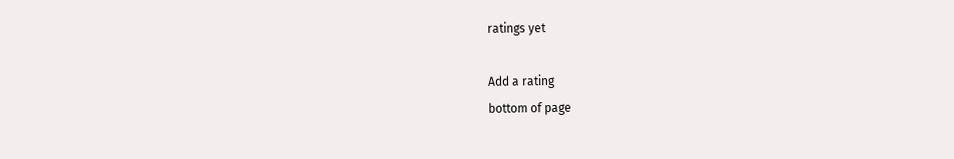ratings yet

Add a rating
bottom of page